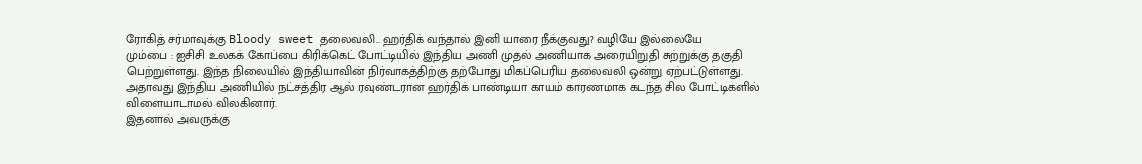ரோகித் சர்மாவுக்கு Bloody sweet தலைவலி.. ஹர்திக் வந்தால் இனி யாரை நீக்குவது? வழியே இல்லையே
மும்பை : ஐசிசி உலகக் கோப்பை கிரிக்கெட் போட்டியில் இந்திய அணி முதல் அணியாக அரையிறுதி சுற்றுக்கு தகுதி பெற்றுள்ளது. இந்த நிலையில் இந்தியாவின் நிர்வாகத்திற்கு தற்போது மிகப்பெரிய தலைவலி ஒன்று ஏற்பட்டுள்ளது.
அதாவது இந்திய அணியில் நட்சத்திர ஆல் ரவுண்டரான ஹர்திக் பாண்டியா காயம் காரணமாக கடந்த சில போட்டிகளில் விளையாடாமல் விலகினார்.
இதனால் அவருக்கு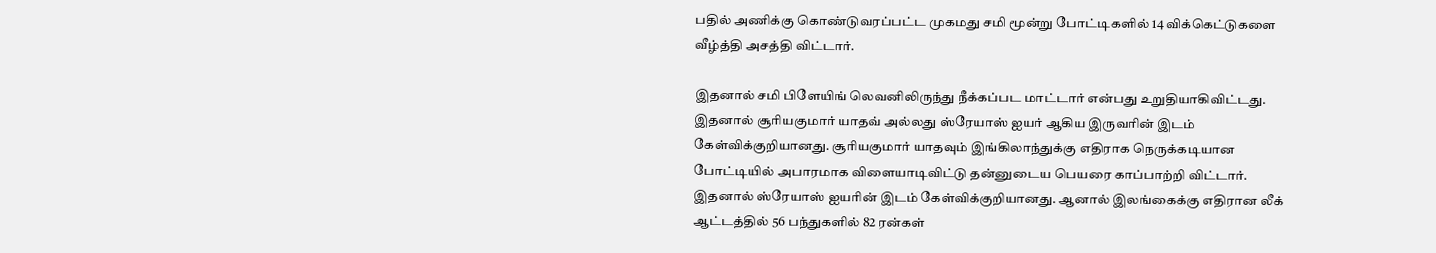பதில் அணிக்கு கொண்டுவரப்பட்ட முகமது சமி மூன்று போட்டிகளில் 14 விக்கெட்டுகளை வீழ்த்தி அசத்தி விட்டார்.

இதனால் சமி பிளேயிங் லெவனிலிருந்து நீக்கப்பட மாட்டார் என்பது உறுதியாகிவிட்டது. இதனால் சூரியகுமார் யாதவ் அல்லது ஸ்ரேயாஸ் ஐயர் ஆகிய இருவரின் இடம் கேள்விக்குறியானது. சூரியகுமார் யாதவும் இங்கிலாந்துக்கு எதிராக நெருக்கடியான போட்டியில் அபாரமாக விளையாடிவிட்டு தன்னுடைய பெயரை காப்பாற்றி விட்டார்.
இதனால் ஸ்ரேயாஸ் ஐயரின் இடம் கேள்விக்குறியானது. ஆனால் இலங்கைக்கு எதிரான லீக் ஆட்டத்தில் 56 பந்துகளில் 82 ரன்கள்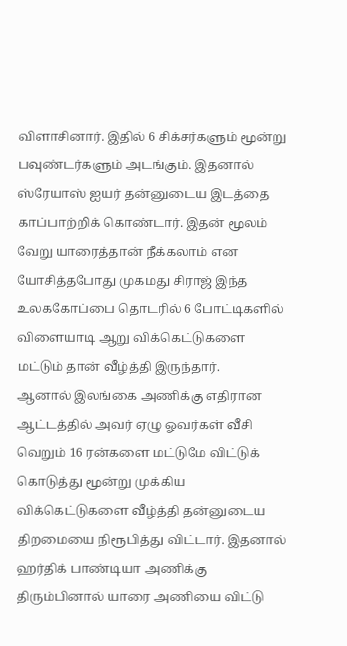விளாசினார். இதில் 6 சிக்சர்களும் மூன்று பவுண்டர்களும் அடங்கும். இதனால் ஸ்ரேயாஸ் ஐயர் தன்னுடைய இடத்தை காப்பாற்றிக் கொண்டார். இதன் மூலம் வேறு யாரைத்தான் நீக்கலாம் என யோசித்தபோது முகமது சிராஜ் இந்த உலககோப்பை தொடரில் 6 போட்டிகளில் விளையாடி ஆறு விக்கெட்டுகளை மட்டும் தான் வீழ்த்தி இருந்தார்.
ஆனால் இலங்கை அணிக்கு எதிரான ஆட்டத்தில் அவர் ஏழு ஓவர்கள் வீசி வெறும் 16 ரன்களை மட்டுமே விட்டுக் கொடுத்து மூன்று முக்கிய விக்கெட்டுகளை வீழ்த்தி தன்னுடைய திறமையை நிரூபித்து விட்டார். இதனால் ஹர்திக் பாண்டியா அணிக்கு திரும்பினால் யாரை அணியை விட்டு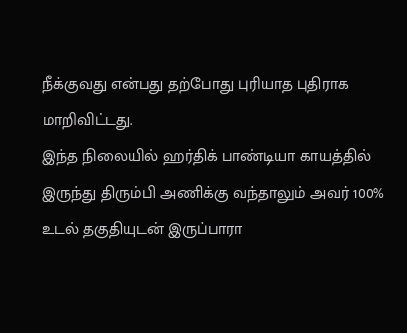நீக்குவது என்பது தற்போது புரியாத புதிராக மாறிவிட்டது.
இந்த நிலையில் ஹர்திக் பாண்டியா காயத்தில் இருந்து திரும்பி அணிக்கு வந்தாலும் அவர் 100% உடல் தகுதியுடன் இருப்பாரா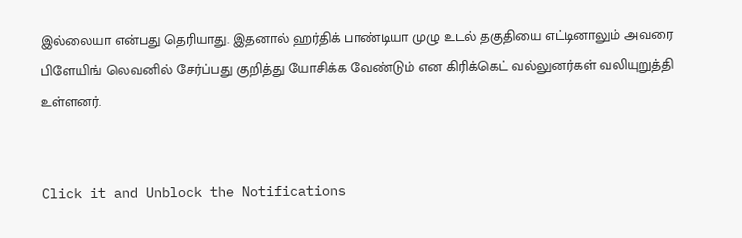இல்லையா என்பது தெரியாது. இதனால் ஹர்திக் பாண்டியா முழு உடல் தகுதியை எட்டினாலும் அவரை பிளேயிங் லெவனில் சேர்ப்பது குறித்து யோசிக்க வேண்டும் என கிரிக்கெட் வல்லுனர்கள் வலியுறுத்தி உள்ளனர்.


Click it and Unblock the Notifications